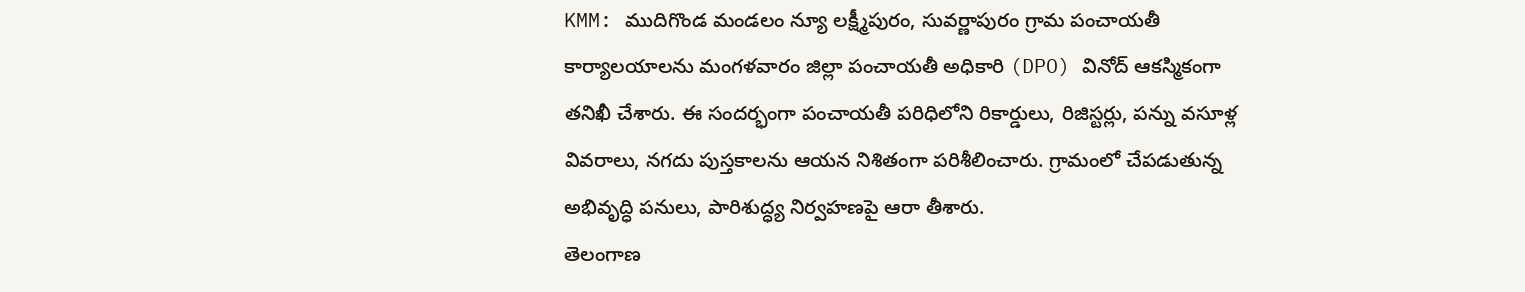KMM: ముదిగొండ మండలం న్యూ లక్ష్మీపురం, సువర్ణాపురం గ్రామ పంచాయతీ కార్యాలయాలను మంగళవారం జిల్లా పంచాయతీ అధికారి (DPO) వినోద్ ఆకస్మికంగా తనిఖీ చేశారు. ఈ సందర్భంగా పంచాయతీ పరిధిలోని రికార్డులు, రిజిస్టర్లు, పన్ను వసూళ్ల వివరాలు, నగదు పుస్తకాలను ఆయన నిశితంగా పరిశీలించారు. గ్రామంలో చేపడుతున్న అభివృద్ధి పనులు, పారిశుద్ధ్య నిర్వహణపై ఆరా తీశారు.
తెలంగాణ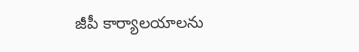జీపీ కార్యాలయాలను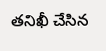తనిఖీ చేసిన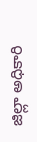జిల్లా అధికారి